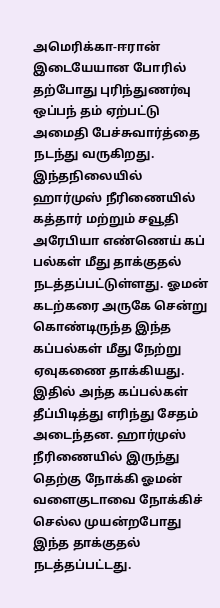அமெரிக்கா-ஈரான் இடையேயான போரில் தற்போது புரிந்துணர்வு ஒப்பந் தம் ஏற்பட்டு அமைதி பேச்சுவார்த்தை நடந்து வருகிறது. இந்தநிலையில் ஹார்முஸ் நீரிணையில் கத்தார் மற்றும் சவூதி அரேபியா எண்ணெய் கப் பல்கள் மீது தாக்குதல் நடத்தப்பட்டுள்ளது. ஓமன் கடற்கரை அருகே சென்று கொண்டிருந்த இந்த கப்பல்கள் மீது நேற்று ஏவுகணை தாக்கியது. இதில் அந்த கப்பல்கள் தீப்பிடித்து எரிந்து சேதம் அடைந்தன. ஹார்முஸ் நீரிணையில் இருந்து தெற்கு நோக்கி ஓமன் வளைகுடாவை நோக்கிச் செல்ல முயன்றபோது இந்த தாக்குதல் நடத்தப்பட்டது.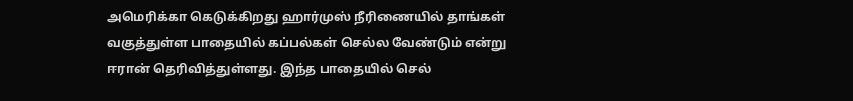அமெரிக்கா கெடுக்கிறது ஹார்முஸ் நீரிணையில் தாங்கள் வகுத்துள்ள பாதையில் கப்பல்கள் செல்ல வேண்டும் என்று ஈரான் தெரிவித்துள்ளது. இந்த பாதையில் செல்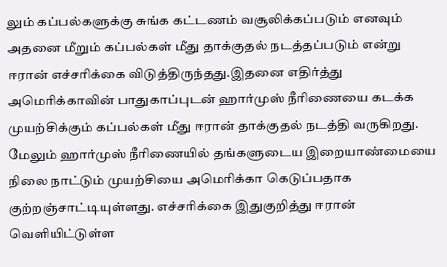லும் கப்பல்களுக்கு சுங்க கட்டணம் வசூலிக்கப்படும் எனவும் அதனை மீறும் கப்பல்கள் மீது தாக்குதல் நடத்தப்படும் என்று ஈரான் எச்சரிக்கை விடுத்திருந்தது.இதனை எதிர்த்து அமெரிக்காவின் பாதுகாப்புடன் ஹார்முஸ் நீரிணையை கடக்க முயற்சிக்கும் கப்பல்கள் மீது ஈரான் தாக்குதல் நடத்தி வருகிறது. மேலும் ஹார்முஸ் நீரிணையில் தங்களுடைய இறையாண்மையை நிலை நாட்டும் முயற்சியை அமெரிக்கா கெடுப்பதாக குற்றஞ்சாட்டியுள்ளது. எச்சரிக்கை இதுகுறித்து ஈரான் வெளியிட்டுள்ள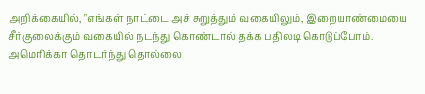அறிக்கையில், "எங்கள் நாட்டை அச் சுறுத்தும் வகையிலும், இறையாண்மையை சீர்குலைக்கும் வகையில் நடந்து கொண்டால் தக்க பதிலடி கொடுப்போம். அமெரிக்கா தொடர்ந்து தொல்லை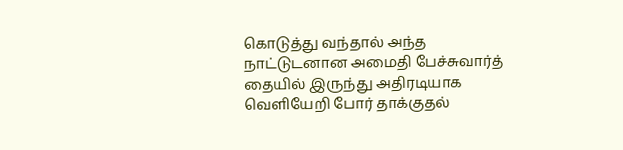கொடுத்து வந்தால் அந்த நாட்டுடனான அமைதி பேச்சுவார்த் தையில் இருந்து அதிரடியாக வெளியேறி போர் தாக்குதல்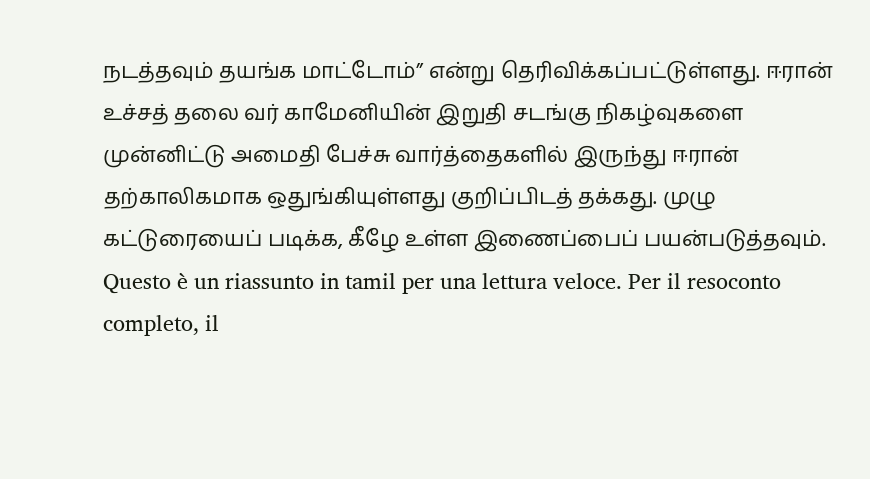நடத்தவும் தயங்க மாட்டோம்” என்று தெரிவிக்கப்பட்டுள்ளது. ஈரான் உச்சத் தலை வர் காமேனியின் இறுதி சடங்கு நிகழ்வுகளை முன்னிட்டு அமைதி பேச்சு வார்த்தைகளில் இருந்து ஈரான் தற்காலிகமாக ஒதுங்கியுள்ளது குறிப்பிடத் தக்கது. முழு கட்டுரையைப் படிக்க, கீழே உள்ள இணைப்பைப் பயன்படுத்தவும்.
Questo è un riassunto in tamil per una lettura veloce. Per il resoconto completo, il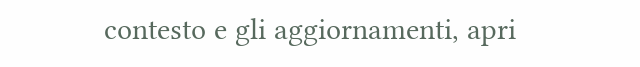contesto e gli aggiornamenti, apri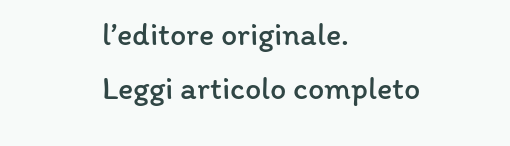l’editore originale.
Leggi articolo completo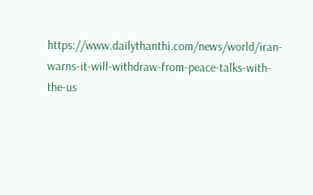https://www.dailythanthi.com/news/world/iran-warns-it-will-withdraw-from-peace-talks-with-the-us